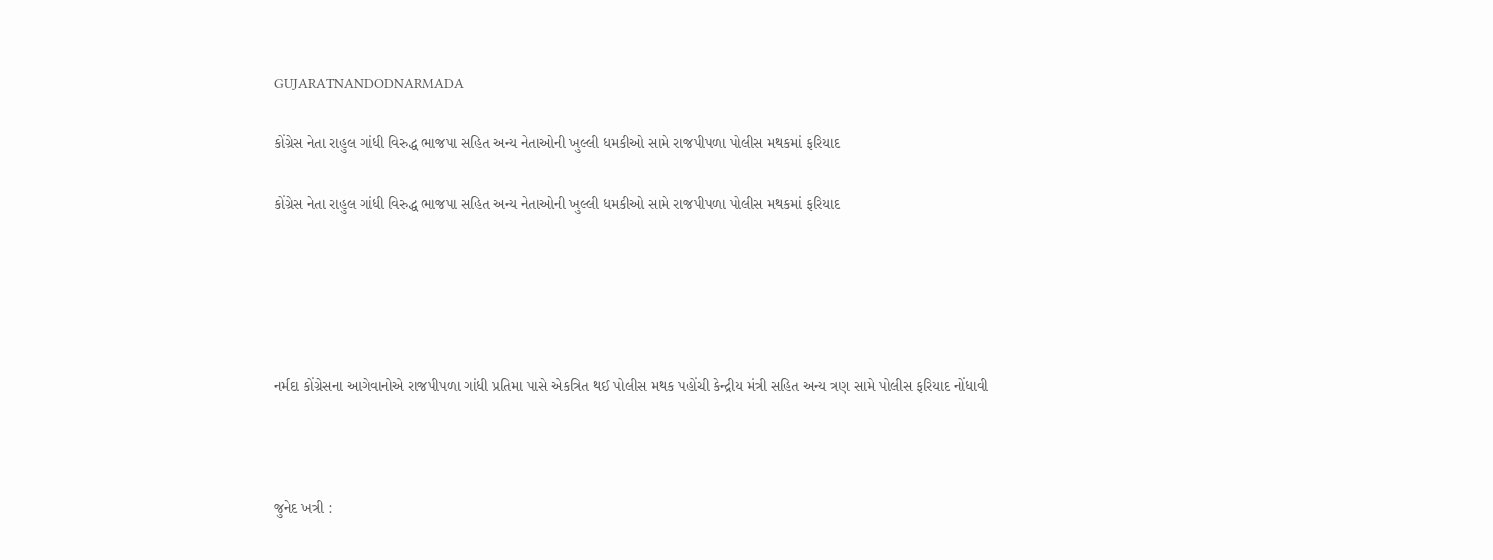GUJARATNANDODNARMADA

કોંગ્રેસ નેતા રાહુલ ગાંધી વિરુદ્ધ ભાજપા સહિત અન્ય નેતાઓની ખુલ્લી ધમકીઓ સામે રાજપીપળા પોલીસ મથકમાં ફરિયાદ

કોંગ્રેસ નેતા રાહુલ ગાંધી વિરુદ્ધ ભાજપા સહિત અન્ય નેતાઓની ખુલ્લી ધમકીઓ સામે રાજપીપળા પોલીસ મથકમાં ફરિયાદ





નર્મદા કોંગ્રેસના આગેવાનોએ રાજપીપળા ગાંધી પ્રતિમા પાસે એકત્રિત થઈ પોલીસ મથક પહોંચી કેન્દ્રીય મંત્રી સહિત અન્ય ત્રણ સામે પોલીસ ફરિયાદ નોંધાવી



જુનેદ ખત્રી :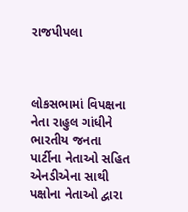રાજપીપલા



લોકસભામાં વિપક્ષના નેતા રાહુલ ગાંધીને ભારતીય જનતા પાર્ટીના નેતાઓ સહિત એનડીએના સાથી પક્ષોના નેતાઓ દ્વારા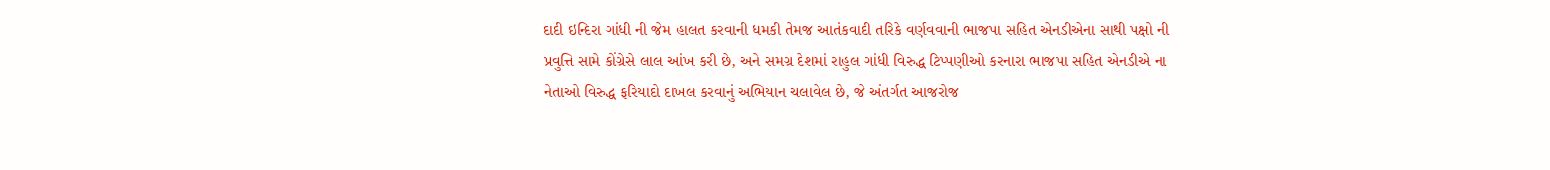દાદી ઇન્દિરા ગાંધી ની જેમ હાલત કરવાની ધમકી તેમજ આતંકવાદી તરિકે વર્ણવવાની ભાજપા સહિત એનડીએના સાથી પક્ષો ની પ્રવુત્તિ સામે કોંગ્રેસે લાલ આંખ કરી છે, અને સમગ્ર દેશમાં રાહુલ ગાંધી વિરુદ્ધ ટિપ્પણીઓ કરનારા ભાજપા સહિત એનડીએ ના નેતાઓ વિરુદ્ધ ફરિયાદો દાખલ કરવાનું અભિયાન ચલાવેલ છે, જે અંતર્ગત આજરોજ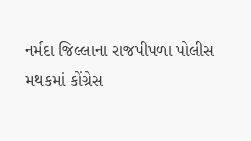નર્મદા જિલ્લાના રાજપીપળા પોલીસ મથકમાં કોંગ્રેસ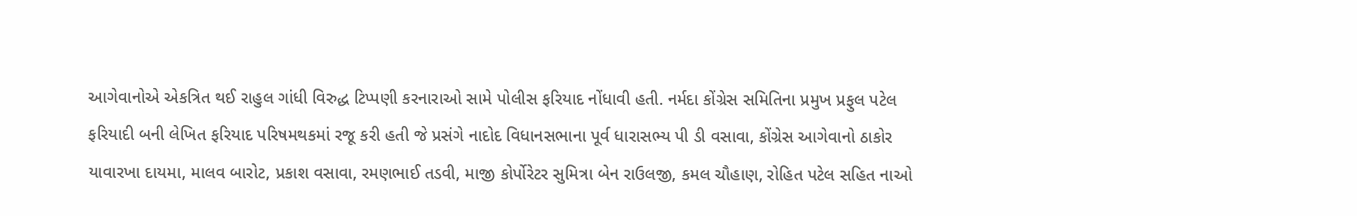આગેવાનોએ એકત્રિત થઈ રાહુલ ગાંધી વિરુદ્ધ ટિપ્પણી કરનારાઓ સામે પોલીસ ફરિયાદ નોંધાવી હતી. નર્મદા કોંગ્રેસ સમિતિના પ્રમુખ પ્રફુલ પટેલ ફરિયાદી બની લેખિત ફરિયાદ પરિષમથકમાં રજૂ કરી હતી જે પ્રસંગે નાદોદ વિધાનસભાના પૂર્વ ધારાસભ્ય પી ડી વસાવા, કોંગ્રેસ આગેવાનો ઠાકોર યાવારખા દાયમા, માલવ બારોટ, પ્રકાશ વસાવા, રમણભાઈ તડવી, માજી કોર્પોરેટર સુમિત્રા બેન રાઉલજી, કમલ ચૌહાણ, રોહિત પટેલ સહિત નાઓ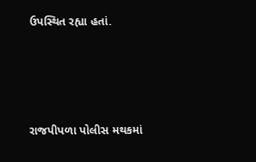ઉપસ્થિત રહ્યા હતાં.





રાજપીપળા પોલીસ મથકમાં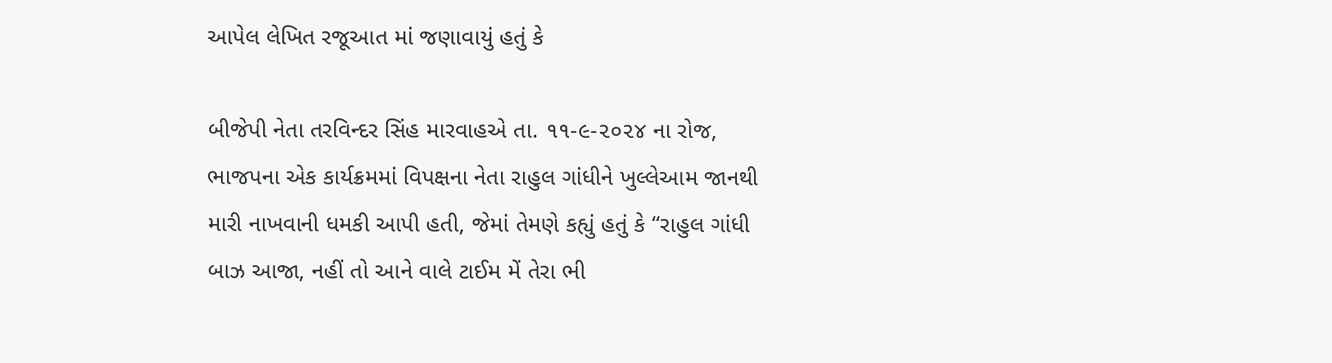આપેલ લેખિત રજૂઆત માં જણાવાયું હતું કે

બીજેપી નેતા તરવિન્દર સિંહ મારવાહએ તા. ૧૧-૯-૨૦૨૪ ના રોજ, ભાજપના એક કાર્યક્રમમાં વિપક્ષના નેતા રાહુલ ગાંધીને ખુલ્લેઆમ જાનથી મારી નાખવાની ધમકી આપી હતી, જેમાં તેમણે કહ્યું હતું કે “રાહુલ ગાંધી બાઝ આજા, નહીં તો આને વાલે ટાઈમ મેં તેરા ભી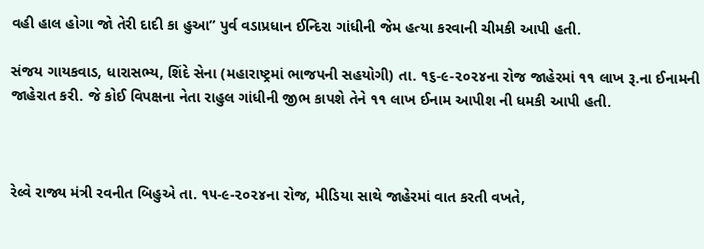વહી હાલ હોગા જો તેરી દાદી કા હુઆ” પુર્વ વડાપ્રધાન ઈન્દિરા ગાંધીની જેમ હત્યા કરવાની ચીમકી આપી હતી.

સંજય ગાયકવાડ, ધારાસભ્ય, શિંદે સેના (મહારાષ્ટ્રમાં ભાજપની સહયોગી) તા. ૧૬-૯-૨૦૨૪ના રોજ જાહેરમાં ૧૧ લાખ રૂ.ના ઈનામની જાહેરાત કરી. જે કોઈ વિપક્ષના નેતા રાહુલ ગાંધીની જીભ કાપશે તેને ૧૧ લાખ ઈનામ આપીશ ની ધમકી આપી હતી.



રેલ્વે રાજ્ય મંત્રી રવનીત બિહુએ તા. ૧૫-૯-૨૦૨૪ના રોજ, મીડિયા સાથે જાહેરમાં વાત કરતી વખતે,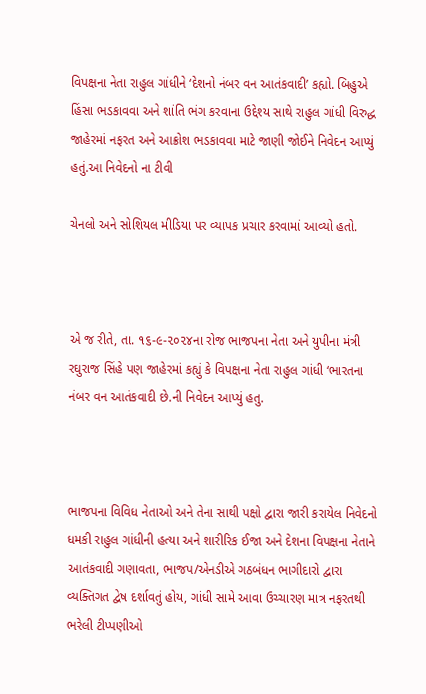વિપક્ષના નેતા રાહુલ ગાંધીને ‘દેશનો નંબર વન આતંકવાદી’ કહ્યો. બિહુએ હિંસા ભડકાવવા અને શાંતિ ભંગ કરવાના ઉદ્દેશ્ય સાથે રાહુલ ગાંધી વિરુદ્ધ જાહેરમાં નફરત અને આક્રોશ ભડકાવવા માટે જાણી જોઈને નિવેદન આપ્યું હતું.આ નિવેદનો ના ટીવી

ચેનલો અને સોશિયલ મીડિયા પર વ્યાપક પ્રચાર કરવામાં આવ્યો હતો.



એ જ રીતે, તા. ૧૬-૯-૨૦૨૪ના રોજ ભાજપના નેતા અને યુપીના મંત્રી રઘુરાજ સિંહે પણ જાહેરમાં કહ્યું કે વિપક્ષના નેતા રાહુલ ગાંધી ‘ભારતના નંબર વન આતંકવાદી છે.ની નિવેદન આપ્યું હતુ.



ભાજપના વિવિધ નેતાઓ અને તેના સાથી પક્ષો દ્વારા જારી કરાયેલ નિવેદનો ધમકી રાહુલ ગાંધીની હત્યા અને શારીરિક ઈજા અને દેશના વિપક્ષના નેતાને આતંકવાદી ગણાવતા, ભાજપ/એનડીએ ગઠબંધન ભાગીદારો દ્વારા વ્યક્તિગત દ્વેષ દર્શાવતું હોય, ગાંધી સામે આવા ઉચ્ચારણ માત્ર નફરતથી ભરેલી ટીપ્પણીઓ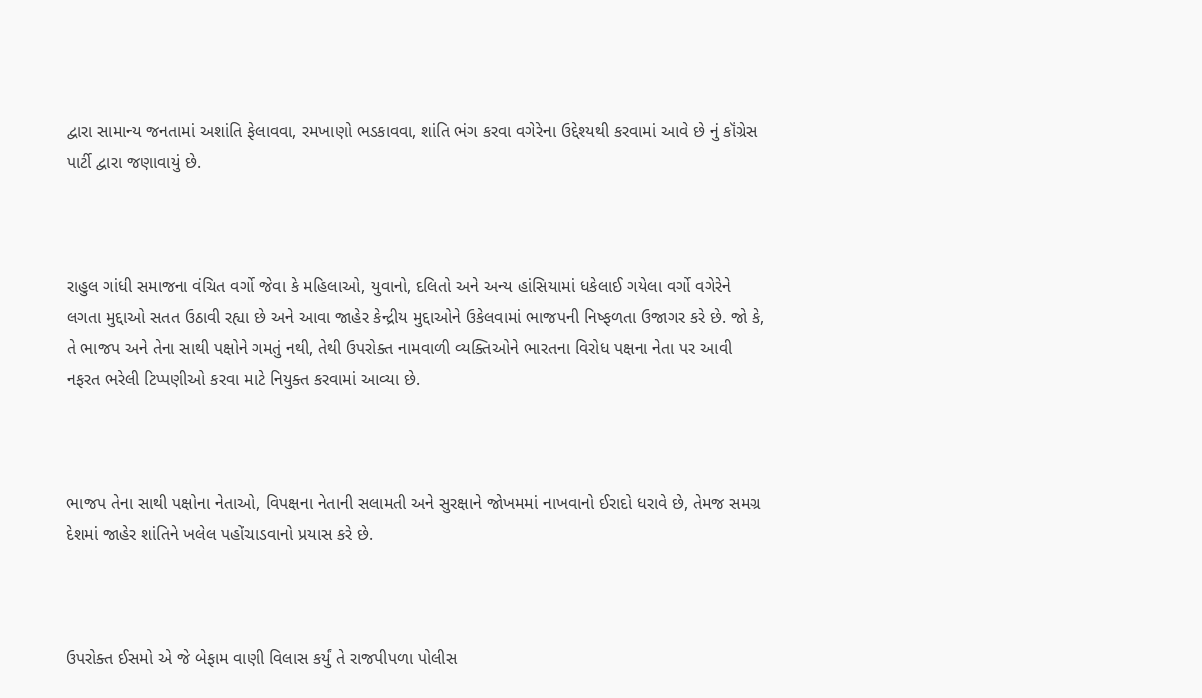દ્વારા સામાન્ય જનતામાં અશાંતિ ફેલાવવા, રમખાણો ભડકાવવા, શાંતિ ભંગ કરવા વગેરેના ઉદ્દેશ્યથી કરવામાં આવે છે નું કૉંગ્રેસ પાર્ટી દ્વારા જણાવાયું છે.



રાહુલ ગાંધી સમાજના વંચિત વર્ગો જેવા કે મહિલાઓ, યુવાનો, દલિતો અને અન્ય હાંસિયામાં ધકેલાઈ ગયેલા વર્ગો વગેરેને લગતા મુદ્દાઓ સતત ઉઠાવી રહ્યા છે અને આવા જાહેર કેન્દ્રીય મુદ્દાઓને ઉકેલવામાં ભાજપની નિષ્ફળતા ઉજાગર કરે છે. જો કે, તે ભાજપ અને તેના સાથી પક્ષોને ગમતું નથી, તેથી ઉપરોક્ત નામવાળી વ્યક્તિઓને ભારતના વિરોધ પક્ષના નેતા પર આવી નફરત ભરેલી ટિપ્પણીઓ કરવા માટે નિયુક્ત કરવામાં આવ્યા છે.



ભાજપ તેના સાથી પક્ષોના નેતાઓ, વિપક્ષના નેતાની સલામતી અને સુરક્ષાને જોખમમાં નાખવાનો ઈરાદો ધરાવે છે, તેમજ સમગ્ર દેશમાં જાહેર શાંતિને ખલેલ પહોંચાડવાનો પ્રયાસ કરે છે.



ઉપરોક્ત ઈસમો એ જે બેફામ વાણી વિલાસ કર્યું તે રાજપીપળા પોલીસ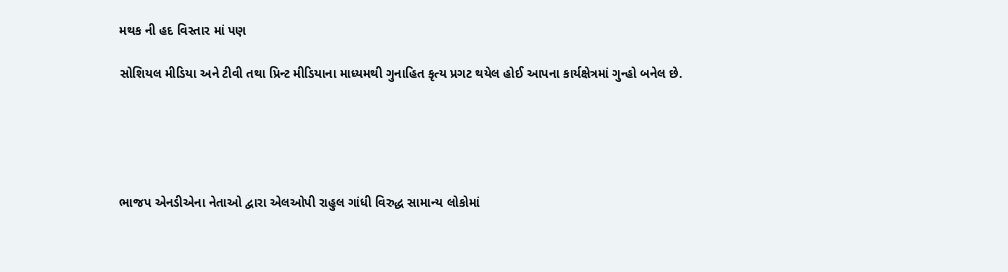મથક ની હદ વિસ્તાર માં પણ

સોશિયલ મીડિયા અને ટીવી તથા પ્રિન્ટ મીડિયાના માધ્યમથી ગુનાહિત કૃત્ય પ્રગટ થયેલ હોઈ આપના કાર્યક્ષેત્રમાં ગુન્હો બનેલ છે.





ભાજપ એનડીએના નેતાઓ દ્વારા એલઓપી રાહુલ ગાંધી વિરુદ્ધ સામાન્ય લોકોમાં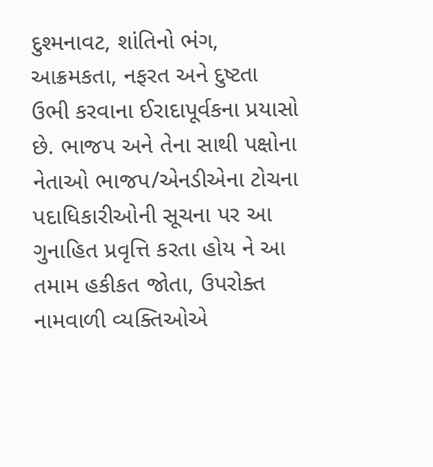દુશ્મનાવટ, શાંતિનો ભંગ, આક્રમકતા, નફરત અને દુષ્ટતા ઉભી કરવાના ઈરાદાપૂર્વકના પ્રયાસો છે. ભાજપ અને તેના સાથી પક્ષોના નેતાઓ ભાજપ/એનડીએના ટોચના પદાધિકારીઓની સૂચના પર આ ગુનાહિત પ્રવૃત્તિ કરતા હોય ને આ તમામ હકીકત જોતા, ઉપરોક્ત નામવાળી વ્યક્તિઓએ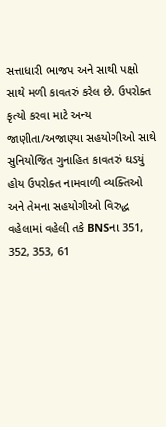સત્તાધારી ભાજપ અને સાથી પક્ષો સાથે મળી કાવતરું કરેલ છે. ઉપરોક્ત કૃત્યો કરવા માટે અન્ય જાણીતા/અજાણ્યા સહયોગીઓ સાથે સુનિયોજિત ગુનાહિત કાવતરું ઘડયું હોય ઉપરોક્ત નામવાળી વ્યક્તિઓ અને તેમના સહયોગીઓ વિરુદ્ધ વહેલામાં વહેલી તકે BNSના 351, 352, 353, 61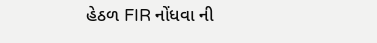હેઠળ FIR નોંધવા ની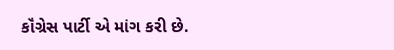કૉંગ્રેસ પાર્ટી એ માંગ કરી છે.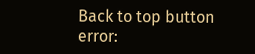Back to top button
error: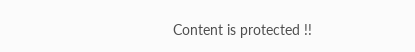Content is protected !!